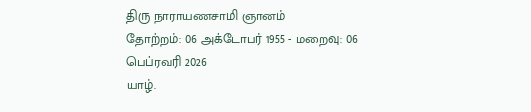திரு நாராயணசாமி ஞானம்
தோற்றம்: 06 அக்டோபர் 1955 - மறைவு: 06 பெப்ரவரி 2026
யாழ்.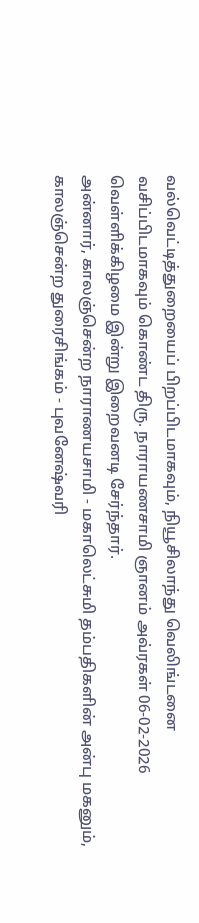வல்வெட்டித்துறையைப் பிறப்பிடமாகவும், நியூசிலாந்து வெலிங்டனை வசிப்பிடமாகவும் கொண்ட திரு. நாராயணசாமி ஞானம் அவ்ரகள் 06-02-2026 வெள்ளிக்கிழமை இன்று இறைவனடி சேர்ந்தார்.
அன்னார், காலஞ்சென்ற நாராணயசாமி - மகாலெட்சுமி தம்பதிகளின் அன்பு மகனும்,
காலஞ்சென்ற துரைசிங்கம் - புவனேஷ்வரி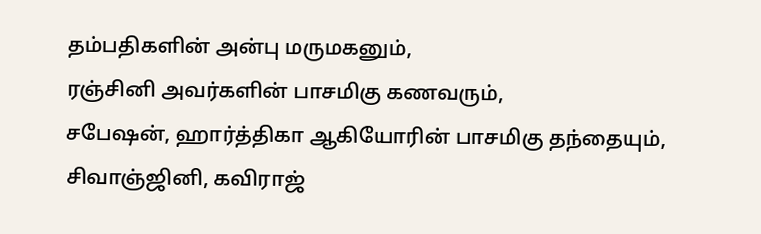தம்பதிகளின் அன்பு மருமகனும்,
ரஞ்சினி அவர்களின் பாசமிகு கணவரும்,
சபேஷன், ஹார்த்திகா ஆகியோரின் பாசமிகு தந்தையும்,
சிவாஞ்ஜினி, கவிராஜ்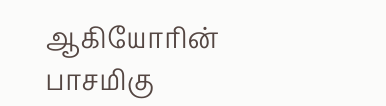ஆகியோரின் பாசமிகு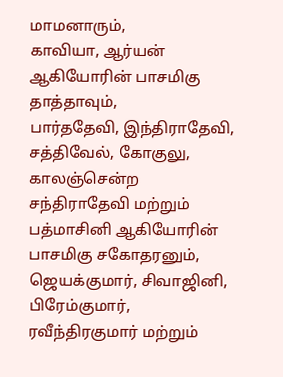மாமனாரும்,
காவியா, ஆர்யன் ஆகியோரின் பாசமிகு தாத்தாவும்,
பார்ததேவி, இந்திராதேவி, சத்திவேல், கோகுலு, காலஞ்சென்ற சந்திராதேவி மற்றும் பத்மாசினி ஆகியோரின் பாசமிகு சகோதரனும்,
ஜெயக்குமார், சிவாஜினி, பிரேம்குமார், ரவீந்திரகுமார் மற்றும்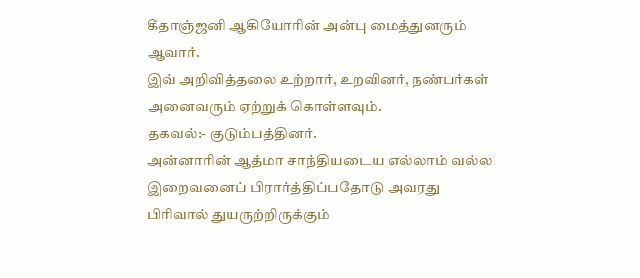கீதாஞ்ஜனி ஆகியோரின் அன்பு மைத்துனரும் ஆவார்.
இவ் அறிவித்தலை உற்றார், உறவினர், நண்பர்கள் அனைவரும் ஏற்றுக் கொள்ளவும்.
தகவல்:- குடும்பத்தினர்.
அன்னாரின் ஆத்மா சாந்தியடைய எல்லாம் வல்ல இறைவனைப் பிரார்த்திப்பதோடு அவரது பிரிவால் துயருற்றிருக்கும்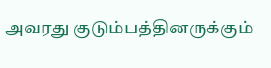அவரது குடும்பத்தினருக்கும்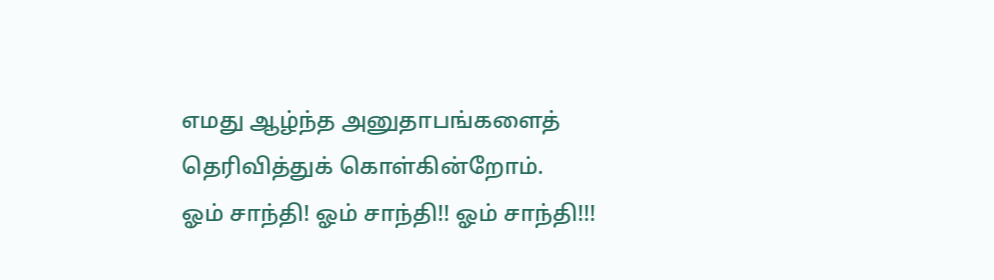எமது ஆழ்ந்த அனுதாபங்களைத் தெரிவித்துக் கொள்கின்றோம்.
ஓம் சாந்தி! ஓம் சாந்தி!! ஓம் சாந்தி!!!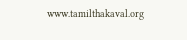www.tamilthakaval.org